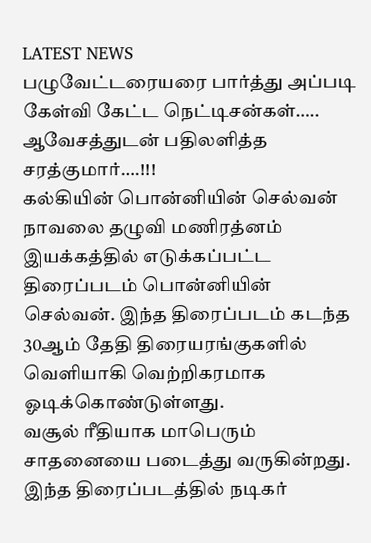LATEST NEWS
பழுவேட்டரையரை பார்த்து அப்படி கேள்வி கேட்ட நெட்டிசன்கள்….. ஆவேசத்துடன் பதிலளித்த சரத்குமார்….!!!
கல்கியின் பொன்னியின் செல்வன் நாவலை தழுவி மணிரத்னம் இயக்கத்தில் எடுக்கப்பட்ட திரைப்படம் பொன்னியின் செல்வன். இந்த திரைப்படம் கடந்த 30ஆம் தேதி திரையரங்குகளில் வெளியாகி வெற்றிகரமாக ஓடிக்கொண்டுள்ளது.
வசூல் ரீதியாக மாபெரும் சாதனையை படைத்து வருகின்றது. இந்த திரைப்படத்தில் நடிகர்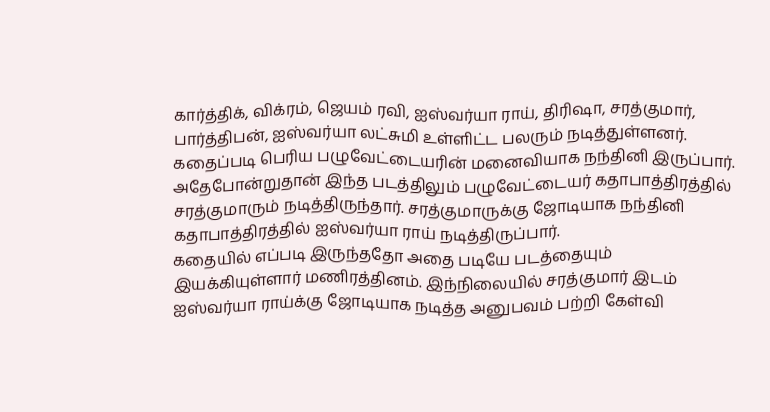கார்த்திக், விக்ரம், ஜெயம் ரவி, ஐஸ்வர்யா ராய், திரிஷா, சரத்குமார், பார்த்திபன், ஐஸ்வர்யா லட்சுமி உள்ளிட்ட பலரும் நடித்துள்ளனர்.
கதைப்படி பெரிய பழுவேட்டையரின் மனைவியாக நந்தினி இருப்பார். அதேபோன்றுதான் இந்த படத்திலும் பழுவேட்டையர் கதாபாத்திரத்தில் சரத்குமாரும் நடித்திருந்தார். சரத்குமாருக்கு ஜோடியாக நந்தினி கதாபாத்திரத்தில் ஐஸ்வர்யா ராய் நடித்திருப்பார்.
கதையில் எப்படி இருந்ததோ அதை படியே படத்தையும் இயக்கியுள்ளார் மணிரத்தினம். இந்நிலையில் சரத்குமார் இடம் ஐஸ்வர்யா ராய்க்கு ஜோடியாக நடித்த அனுபவம் பற்றி கேள்வி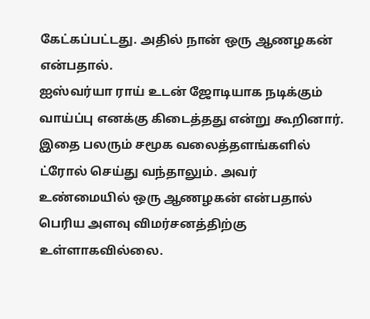கேட்கப்பட்டது. அதில் நான் ஒரு ஆணழகன் என்பதால்.
ஐஸ்வர்யா ராய் உடன் ஜோடியாக நடிக்கும் வாய்ப்பு எனக்கு கிடைத்தது என்று கூறினார். இதை பலரும் சமூக வலைத்தளங்களில் ட்ரோல் செய்து வந்தாலும். அவர் உண்மையில் ஒரு ஆணழகன் என்பதால் பெரிய அளவு விமர்சனத்திற்கு உள்ளாகவில்லை.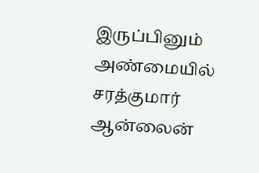இருப்பினும் அண்மையில் சரத்குமார் ஆன்லைன்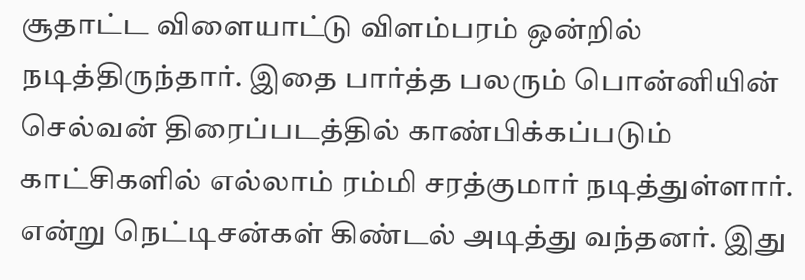சூதாட்ட விளையாட்டு விளம்பரம் ஒன்றில் நடித்திருந்தார். இதை பார்த்த பலரும் பொன்னியின் செல்வன் திரைப்படத்தில் காண்பிக்கப்படும் காட்சிகளில் எல்லாம் ரம்மி சரத்குமார் நடித்துள்ளார்.
என்று நெட்டிசன்கள் கிண்டல் அடித்து வந்தனர். இது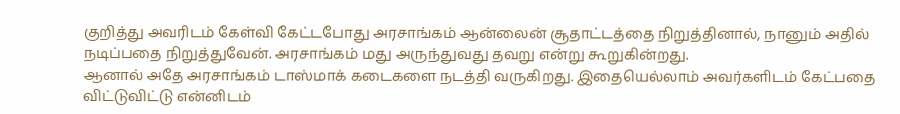குறித்து அவரிடம் கேள்வி கேட்டபோது அரசாங்கம் ஆன்லைன் சூதாட்டத்தை நிறுத்தினால், நானும் அதில் நடிப்பதை நிறுத்துவேன். அரசாங்கம் மது அருந்துவது தவறு என்று கூறுகின்றது.
ஆனால் அதே அரசாங்கம் டாஸ்மாக் கடைகளை நடத்தி வருகிறது. இதையெல்லாம் அவர்களிடம் கேட்பதை விட்டுவிட்டு என்னிடம்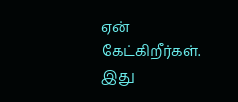ஏன் கேட்கிறீர்கள். இது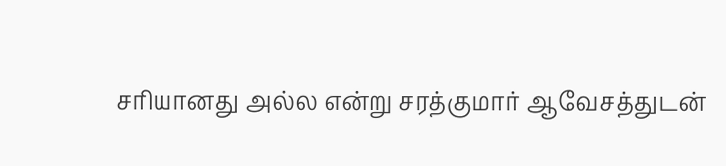சரியானது அல்ல என்று சரத்குமார் ஆவேசத்துடன்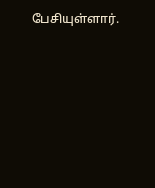பேசியுள்ளார்.